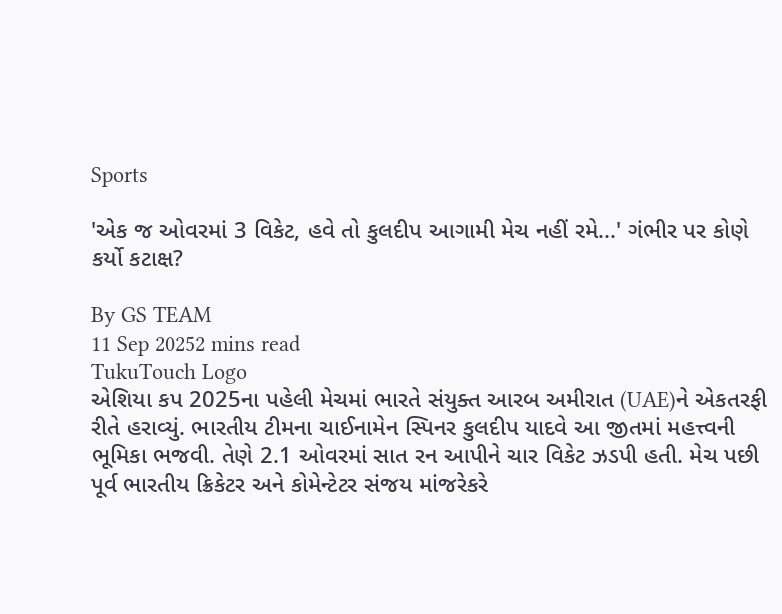Sports

'એક જ ઓવરમાં 3 વિકેટ, હવે તો કુલદીપ આગામી મેચ નહીં રમે...' ગંભીર પર કોણે કર્યો કટાક્ષ?

By GS TEAM
11 Sep 20252 mins read
TukuTouch Logo
એશિયા કપ 2025ના પહેલી મેચમાં ભારતે સંયુક્ત આરબ અમીરાત (UAE)ને એકતરફી રીતે હરાવ્યું. ભારતીય ટીમના ચાઈનામેન સ્પિનર કુલદીપ યાદવે આ જીતમાં મહત્ત્વની ભૂમિકા ભજવી. તેણે 2.1 ઓવરમાં સાત રન આપીને ચાર વિકેટ ઝડપી હતી. મેચ પછી પૂર્વ ભારતીય ક્રિકેટર અને કોમેન્ટેટર સંજય માંજરેકરે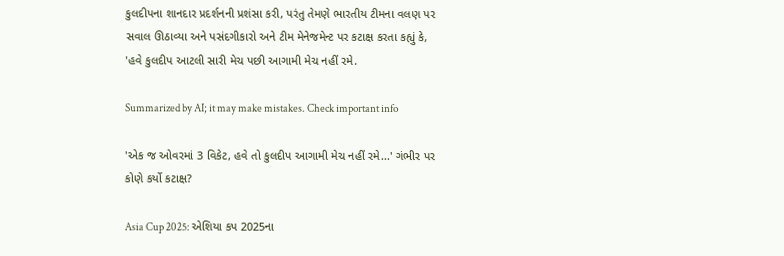કુલદીપના શાનદાર પ્રદર્શનની પ્રશંસા કરી, પરંતુ તેમણે ભારતીય ટીમના વલણ પર સવાલ ઊઠાવ્યા અને પસંદગીકારો અને ટીમ મેનેજમેન્ટ પર કટાક્ષ કરતા કહ્યું કે, 'હવે કુલદીપ આટલી સારી મેચ પછી આગામી મેચ નહીં રમે.

Summarized by AI; it may make mistakes. Check important info

'એક જ ઓવરમાં 3 વિકેટ, હવે તો કુલદીપ આગામી મેચ નહીં રમે...' ગંભીર પર કોણે કર્યો કટાક્ષ?

Asia Cup 2025: એશિયા કપ 2025ના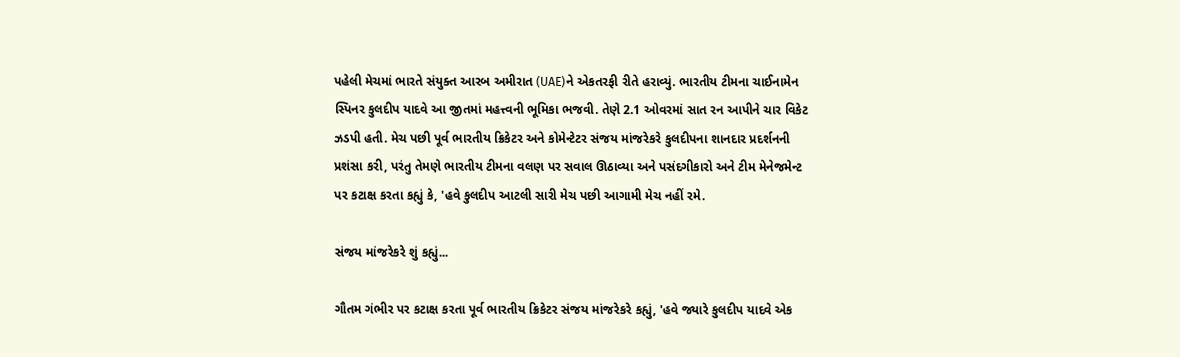પહેલી મેચમાં ભારતે સંયુક્ત આરબ અમીરાત (UAE)ને એકતરફી રીતે હરાવ્યું. ભારતીય ટીમના ચાઈનામેન સ્પિનર કુલદીપ યાદવે આ જીતમાં મહત્ત્વની ભૂમિકા ભજવી. તેણે 2.1 ઓવરમાં સાત રન આપીને ચાર વિકેટ ઝડપી હતી. મેચ પછી પૂર્વ ભારતીય ક્રિકેટર અને કોમેન્ટેટર સંજય માંજરેકરે કુલદીપના શાનદાર પ્રદર્શનની પ્રશંસા કરી, પરંતુ તેમણે ભારતીય ટીમના વલણ પર સવાલ ઊઠાવ્યા અને પસંદગીકારો અને ટીમ મેનેજમેન્ટ પર કટાક્ષ કરતા કહ્યું કે, 'હવે કુલદીપ આટલી સારી મેચ પછી આગામી મેચ નહીં રમે.

સંજય માંજરેકરે શું કહ્યું...

ગૌતમ ગંભીર પર કટાક્ષ કરતા પૂર્વ ભારતીય ક્રિકેટર સંજય માંજરેકરે કહ્યું, 'હવે જ્યારે કુલદીપ યાદવે એક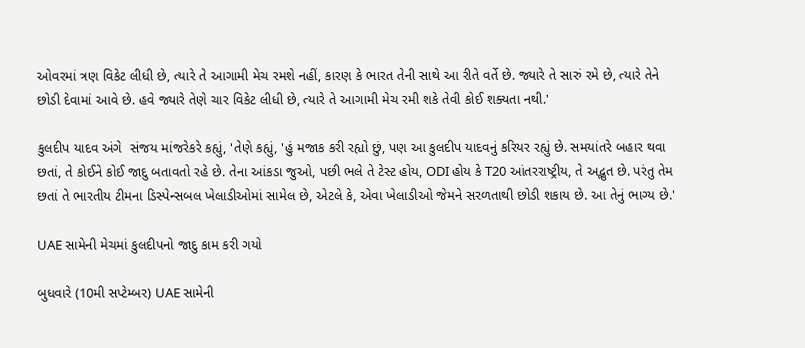ઓવરમાં ત્રણ વિકેટ લીધી છે, ત્યારે તે આગામી મેચ રમશે નહીં, કારણ કે ભારત તેની સાથે આ રીતે વર્તે છે. જ્યારે તે સારું રમે છે, ત્યારે તેને છોડી દેવામાં આવે છે. હવે જ્યારે તેણે ચાર વિકેટ લીધી છે, ત્યારે તે આગામી મેચ રમી શકે તેવી કોઈ શક્યતા નથી.'

કુલદીપ યાદવ અંગે  સંજય માંજરેકરે કહ્યું, 'તેણે કહ્યું, 'હું મજાક કરી રહ્યો છું, પણ આ કુલદીપ યાદવનું કરિયર રહ્યું છે. સમયાંતરે બહાર થવા છતાં, તે કોઈને કોઈ જાદુ બતાવતો રહે છે. તેના આંકડા જુઓ, પછી ભલે તે ટેસ્ટ હોય, ODI હોય કે T20 આંતરરાષ્ટ્રીય, તે અદ્ભુત છે. પરંતુ તેમ છતાં તે ભારતીય ટીમના ડિસ્પેન્સબલ ખેલાડીઓમાં સામેલ છે, એટલે કે, એવા ખેલાડીઓ જેમને સરળતાથી છોડી શકાય છે. આ તેનું ભાગ્ય છે.'

UAE સામેની મેચમાં કુલદીપનો જાદુ કામ કરી ગયો

બુધવારે (10મી સપ્ટેમ્બર) UAE સામેની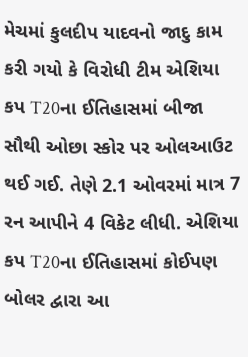મેચમાં કુલદીપ યાદવનો જાદુ કામ કરી ગયો કે વિરોધી ટીમ એશિયા કપ T20ના ઈતિહાસમાં બીજા સૌથી ઓછા સ્કોર પર ઓલઆઉટ થઈ ગઈ. તેણે 2.1 ઓવરમાં માત્ર 7 રન આપીને 4 વિકેટ લીધી. એશિયા કપ T20ના ઈતિહાસમાં કોઈપણ બોલર દ્વારા આ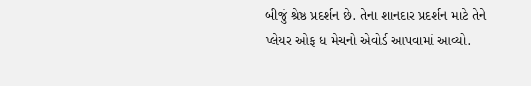બીજું શ્રેષ્ઠ પ્રદર્શન છે. તેના શાનદાર પ્રદર્શન માટે તેને પ્લેયર ઓફ ધ મેચનો એવોર્ડ આપવામાં આવ્યો.